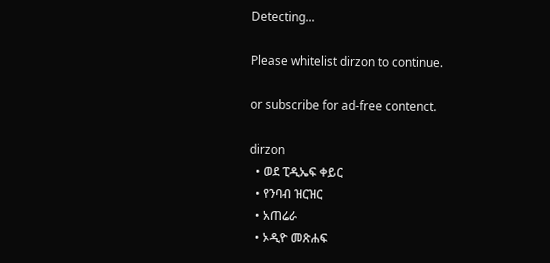Detecting...

Please whitelist dirzon to continue.

or subscribe for ad-free contenct.

dirzon
  • ወደ ፒዲኤፍ ቀይር
  • የንባብ ዝርዝር
  • አጠሬራ
  • ኦዲዮ መጽሐፍ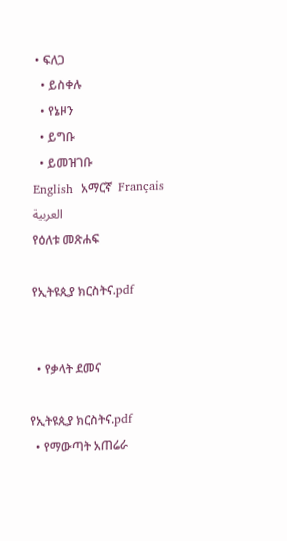• ፍለጋ
  • ይስቀሉ
  • የኔዞን
  • ይግቡ
  • ይመዝገቡ
English  አማርኛ  Français  العربية
የዕለቱ መጽሐፍ

የኢትዩጲያ ክርስትና.pdf


  • የቃላት ደመና

የኢትዩጲያ ክርስትና.pdf
  • የማውጣት አጠሬራ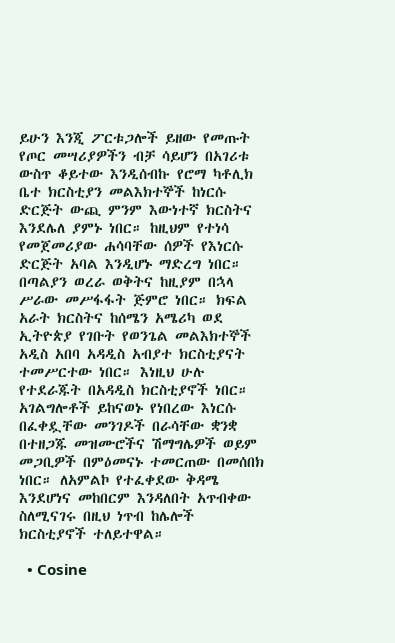ይሁን እንጂ ፖርቱጋሎች ይዘው የመጡት የጦር መሣሪያዎችን ብቻ ሳይሆን በአገሪቱ ውስጥ ቆይተው እንዲሰብኩ የሮማ ካቶሊክ ቤተ ክርስቲያን መልእክተኞች ከነርሱ ድርጅት ውጪ ምንም እውነተኛ ክርስትና እንደሌለ ያምኑ ነበር። ከዚህም የተነሳ የመጀመሪያው ሐሳባቸው ሰዎች የእነርሱ ድርጅት አባል እንዲሆኑ ማድረግ ነበር። በጣልያን ወረራ ወቅትና ከዚያም በኋላ ሥራው መሥፋፋት ጅምሮ ነበር። ክፍል አራት ክርስትና ከሰሜን አሜሪካ ወደ ኢትዮጵያ የገቡት የወንጌል መልእክተኞች አዲስ አበባ አዳዲስ አብያተ ክርስቲያናት ተመሥርተው ነበር። እነዚህ ሁሉ የተደራጁት በአዳዲስ ክርስቲያኖች ነበር። አገልግሎቶች ይከናወኑ የነበረው እነርሱ በፈቀዷቸው መንገዶች በራሳቸው ቋንቋ በተዘጋጁ መዝሙሮችና ሽማግሌዎች ወይም መጋቢዎች በምዕመናኑ ተመርጠው በመሰበክ ነበር። ለአምልኮ የተፈቀደው ቅዳሜ እንደሆነና መከበርም እንዳለበት አጥብቀው ስለሚናገሩ በዚህ ነጥብ ከሌሎች ክርስቲያኖች ተለይተዋል።

  • Cosine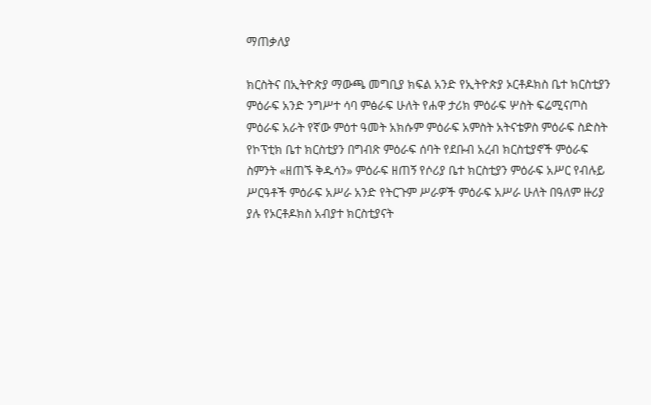ማጠቃለያ

ክርስትና በኢትዮጵያ ማውጫ መግቢያ ክፍል አንድ የኢትዮጵያ ኦርቶዶክስ ቤተ ክርስቲያን ምዕራፍ አንድ ንግሥተ ሳባ ምፅራፍ ሁለት የሐዋ ታሪክ ምዕራፍ ሦስት ፍሬሚናጦስ ምዕራፍ አራት የኛው ምዕተ ዓመት አክሱም ምዕራፍ አምስት አትናቴዎስ ምዕራፍ ስድስት የኮፕቲክ ቤተ ክርስቲያን በግብጽ ምዕራፍ ሰባት የደቡብ አረብ ክርስቲያኖች ምዕራፍ ስምንት «ዘጠኙ ቅዱሳን» ምዕራፍ ዘጠኝ የሶሪያ ቤተ ክርስቲያን ምዕራፍ አሥር የብሉይ ሥርዓቶች ምዕራፍ አሥራ አንድ የትርጉም ሥራዎች ምዕራፍ አሥራ ሁለት በዓለም ዙሪያ ያሉ የኦርቶዶክስ አብያተ ክርስቲያናት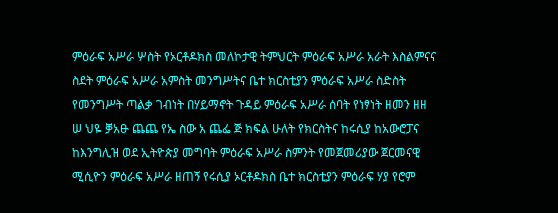ምዕራፍ አሥራ ሦስት የኦርቶዶክስ መለኮታዊ ትምህርት ምዕራፍ አሥራ አራት እስልምናና ስደት ምዕራፍ አሥራ አምስት መንግሥትና ቤተ ክርስቲያን ምዕራፍ አሥራ ስድስት የመንግሥት ጣልቃ ገብነት በሃይማኖት ጉዳይ ምዕራፍ አሥራ ሰባት የነፃነት ዘመን ዘዘ ሠ ህዬ ቓአፁ ጨጨ የኤ ስው አ ጨፌ ጅ ክፍል ሁለት የክርስትና ከሩሲያ ከአውሮፓና ከእንግሊዝ ወደ ኢትዮጵያ መግባት ምዕራፍ አሥራ ስምንት የመጀመሪያው ጀርመናዊ ሚሲዮን ምዕራፍ አሥራ ዘጠኝ የሩሲያ ኦርቶዶክስ ቤተ ክርስቲያን ምዕራፍ ሃያ የሮም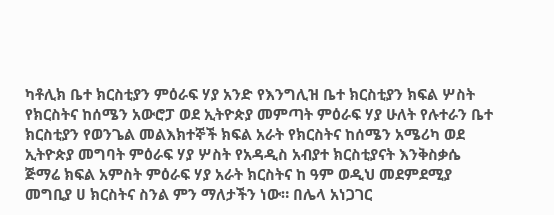ካቶሊክ ቤተ ክርስቲያን ምዕራፍ ሃያ አንድ የእንግሊዝ ቤተ ክርስቲያን ክፍል ሦስት የክርስትና ከሰሜን አውሮፓ ወደ ኢትዮጵያ መምጣት ምዕራፍ ሃያ ሁለት የሉተራን ቤተ ክርስቲያን የወንጌል መልእክተኞች ክፍል አራት የክርስትና ከሰሜን አሜሪካ ወደ ኢትዮጵያ መግባት ምዕራፍ ሃያ ሦስት የአዳዲስ አብያተ ክርስቲያናት እንቅስቃሴ ጅማሬ ክፍል አምስት ምዕራፍ ሃያ አራት ክርስትና ከ ዓም ወዲህ መደምደሚያ መግቢያ ሀ ክርስትና ስንል ምን ማለታችን ነው። በሌላ አነጋገር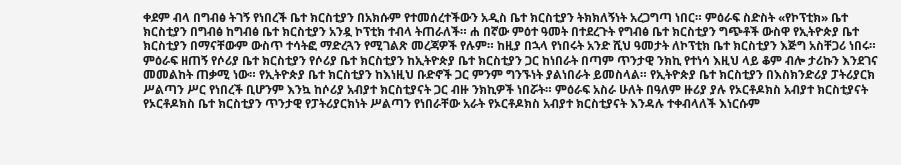ቀደም ብላ በግብፅ ትገኝ የነበረች ቤተ ክርስቲያን በአክሱም የተመሰረተችውን አዲስ ቤተ ክርስቲያን ትክክለኝነት አረጋግጣ ነበር። ምዕራፍ ስድስት «የኮፕቲክ» ቤተ ክርስቲያን በግብፅ ከግብፅ ቤተ ክርስቲያን አንዷ ኮፕቲክ ተብላ ትጠራለች። ሐ በኛው ምዕተ ዓመት በተደረጉት የግብፅ ቤተ ክርስቲያን ግጭቶች ውስዋ የኢትዮጵያ ቤተ ክርስቲያን በማናቸውም ውስጥ ተሳትፎ ማድረጓን የሚገልጽ መረጃዎች የሉም። ከዚያ በኋላ የነበሩት አንድ ሺህ ዓመታት ለኮፕቲክ ቤተ ክርስቲያን እጅግ አስቸጋሪ ነበሩ። ምዕራፍ ዘጠኝ የሶሪያ ቤተ ክርስቲያን የሶሪያ ቤተ ክርስቲያን ከኢትዮጵያ ቤተ ክርስቲያን ጋር ከነበራት በጣም ጥንታዊ ንክኪ የተነሳ እዚህ ላይ ቆም ብሎ ታሪኩን እንደገና መመልከት ጠቃሚ ነው። የኢትዮጵያ ቤተ ክርስቲያን ከእነዚህ ቡድኖች ጋር ምንም ግንኙነት ያልነበራት ይመስላል። የኢትዮጵያ ቤተ ክርስቲያን በእስክንድሪያ ፓትሪያርክ ሥልጣን ሥር የነበረች ቢሆንም እንኳ ከሶሪያ አብያተ ክርስቲያናት ጋር ብዙ ንክኪዎች ነበሯት። ምዕራፍ አስራ ሁለት በዓለም ዙሪያ ያሉ የኦርቶዶክስ አብያተ ክርስቲያናት የኦርቶዶክስ ቤተ ክርስቲያን ጥንታዊ የፓትሪያርክነት ሥልጣን የነበራቸው አራት የኦርቶዶክስ አብያተ ክርስቲያናት እንዳሉ ተቀብላለች እነርሱም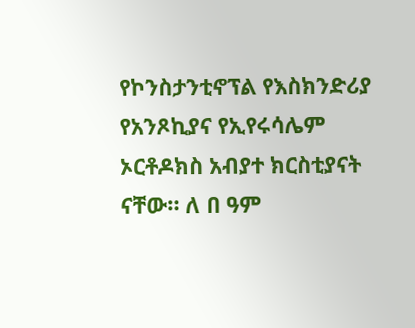የኮንስታንቲኖፕል የእስክንድሪያ የአንጾኪያና የኢየሩሳሌም ኦርቶዶክስ አብያተ ክርስቲያናት ናቸው። ለ በ ዓም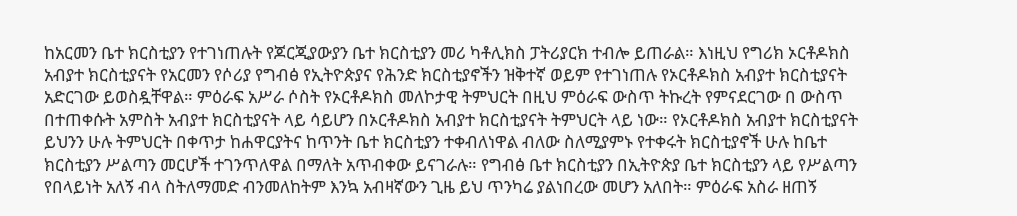ከአርመን ቤተ ክርስቲያን የተገነጠሉት የጆርጂያውያን ቤተ ክርስቲያን መሪ ካቶሊክስ ፓትሪያርክ ተብሎ ይጠራል። እነዚህ የግሪክ ኦርቶዶክስ አብያተ ክርስቲያናት የአርመን የሶሪያ የግብፅ የኢትዮጵያና የሕንድ ክርስቲያኖችን ዝቅተኛ ወይም የተገነጠሉ የኦርቶዶክስ አብያተ ክርስቲያናት አድርገው ይወስዷቸዋል። ምዕራፍ አሥራ ሶስት የኦርቶዶክስ መለኮታዊ ትምህርት በዚህ ምዕራፍ ውስጥ ትኩረት የምናደርገው በ ውስጥ በተጠቀሱት አምስት አብያተ ክርስቲያናት ላይ ሳይሆን በኦርቶዶክስ አብያተ ክርስቲያናት ትምህርት ላይ ነው። የኦርቶዶክስ አብያተ ክርስቲያናት ይህንን ሁሉ ትምህርት በቀጥታ ከሐዋርያትና ከጥንት ቤተ ክርስቲያን ተቀብለነዋል ብለው ስለሚያምኑ የተቀሩት ክርስቲያኖች ሁሉ ከቤተ ክርስቲያን ሥልጣን መርሆች ተገንጥለዋል በማለት አጥብቀው ይናገራሉ። የግብፅ ቤተ ክርስቲያን በኢትዮጵያ ቤተ ክርስቲያን ላይ የሥልጣን የበላይነት አለኝ ብላ ስትለማመድ ብንመለከትም እንኳ አብዛኛውን ጊዜ ይህ ጥንካሬ ያልነበረው መሆን አለበት። ምዕራፍ አስራ ዘጠኝ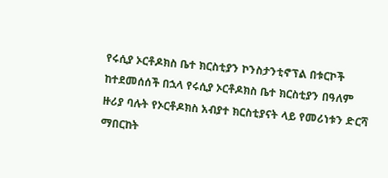የሩሲያ ኦርቶዶክስ ቤተ ክርስቲያን ኮንስታንቲኖፕል በቱርኮች ከተደመሰሰች በኋላ የሩሲያ ኦርቶዶክስ ቤተ ክርስቲያን በዓለም ዙሪያ ባሉት የኦርቶዶክስ አብያተ ክርስቲያናት ላይ የመሪነቱን ድርሻ ማበርከት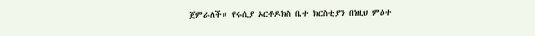ጀምራለች። የሩሲያ ኦርቶዶክስ ቤተ ክርስቲያን በነዚህ ምዕተ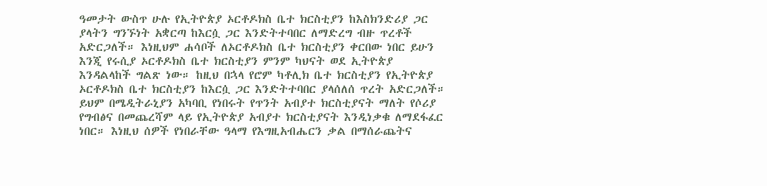ዓመታት ውስጥ ሁሉ የኢትዮጵያ ኦርቶዶክስ ቤተ ክርስቲያን ከእስክንድሪያ ጋር ያላትን ግንኙነት አቋርጣ ከእርሷ ጋር እንድትተባበር ለማድረግ ብዙ ጥረቶች አድርጋለች። እነዚህም ሐሳቦች ለኦርቶዶክስ ቤተ ክርስቲያን ቀርበው ነበር ይሁን እንጂ የሩሲያ ኦርቶዶክስ ቤተ ክርስቲያን ምንም ካህናት ወደ ኢትዮጵያ እንዳልላከች ግልጽ ነው። ከዚህ በኋላ የሮም ካቶሊክ ቤተ ክርስቲያን የኢትዮጵያ ኦርቶዶክስ ቤተ ክርስቲያን ከእርሷ ጋር እንድትተባበር ያላሰለሰ ጥረት አድርጋለች። ይህም በሜዲትራኒያን አካባቢ የነበሩት የጥንት አብያተ ክርስቲያናት ማለት የሶሪያ የግብፅና በመጨረሻም ላይ የኢትዮጵያ አብያተ ክርስቲያናት እንዲነቃቁ ለማደፋፈር ነበር። እነዚህ ሰዎች የነበራቸው ዓላማ የእግዚአብሔርን ቃል በማሰራጨትና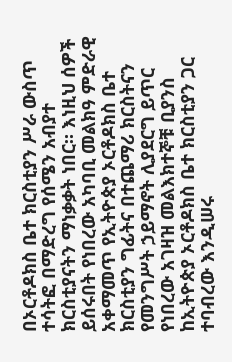በኦርቶዶክስ ቤተ ክርስቲያን ሥራ ውስጥ ተሳትፎ በማድረግ የሰሜን አብያተ ክርስቲያናትን ማነቃቃት ነበር። እነዚህ ሰዎች ይሰሩበት የነበረው አካባቢ መልክዓ ምድራዊ አቀማመጥ የኢትዮጵያ ኦርቶዶክስ ቤተ ክርስቲያን ግፊትና በተጨማሪ ክርስትናን የመንግሥት ኃይማኖት ሊያደርግ ይጥር የነበረው አገዛዝ መልእክተኞቹ ቢያንስ ከኢትዮጵያ ኦርቶዶክስ ቤተ ክርስቲያን ጋር ተባብረው እንዲሠሩ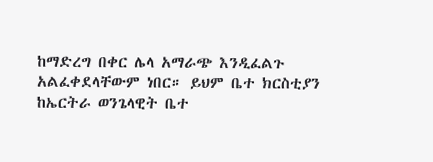ከማድረግ በቀር ሌላ አማራጭ እንዲፈልጉ አልፈቀደላቸውም ነበር። ይህም ቤተ ክርስቲያን ከኤርትራ ወንጌላዊት ቤተ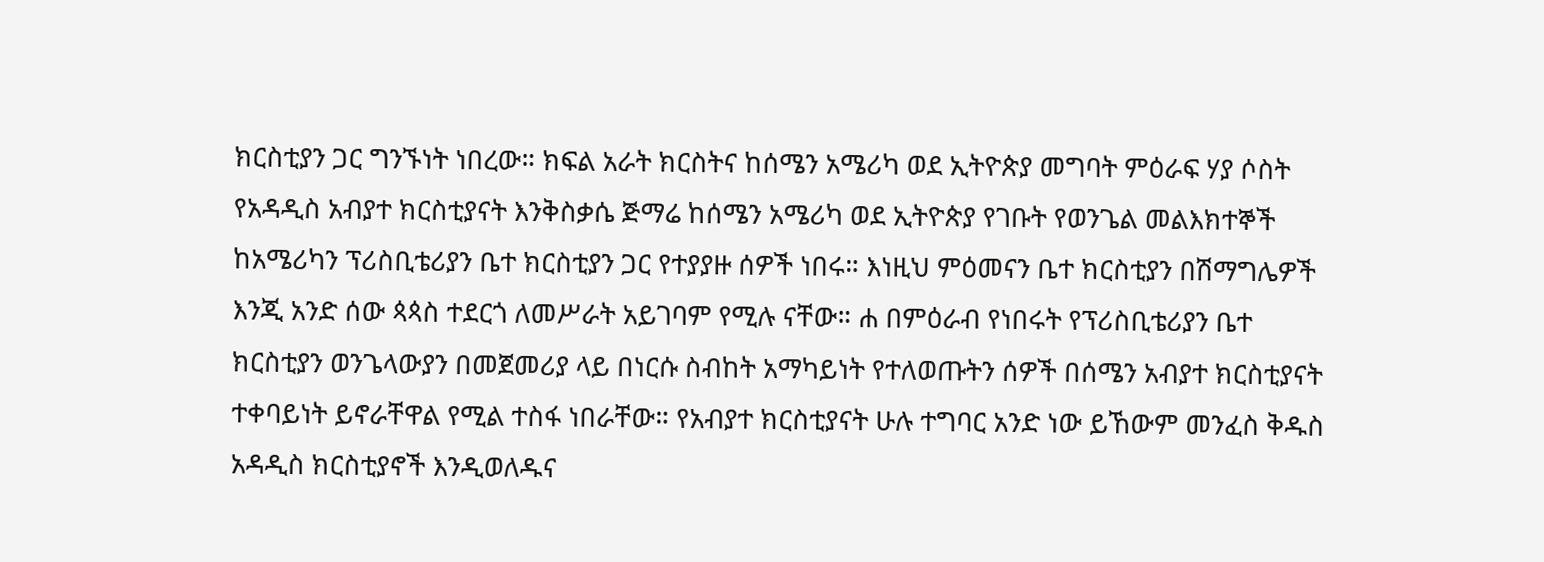ክርስቲያን ጋር ግንኙነት ነበረው። ክፍል አራት ክርስትና ከሰሜን አሜሪካ ወደ ኢትዮጵያ መግባት ምዕራፍ ሃያ ሶስት የአዳዲስ አብያተ ክርስቲያናት እንቅስቃሴ ጅማሬ ከሰሜን አሜሪካ ወደ ኢትዮጵያ የገቡት የወንጌል መልእክተኞች ከአሜሪካን ፕሪስቢቴሪያን ቤተ ክርስቲያን ጋር የተያያዙ ሰዎች ነበሩ። እነዚህ ምዕመናን ቤተ ክርስቲያን በሽማግሌዎች እንጂ አንድ ሰው ጳጳስ ተደርጎ ለመሥራት አይገባም የሚሉ ናቸው። ሐ በምዕራብ የነበሩት የፕሪስቢቴሪያን ቤተ ክርስቲያን ወንጌላውያን በመጀመሪያ ላይ በነርሱ ስብከት አማካይነት የተለወጡትን ሰዎች በሰሜን አብያተ ክርስቲያናት ተቀባይነት ይኖራቸዋል የሚል ተስፋ ነበራቸው። የአብያተ ክርስቲያናት ሁሉ ተግባር አንድ ነው ይኸውም መንፈስ ቅዱስ አዳዲስ ክርስቲያኖች እንዲወለዱና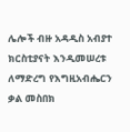ሌሎች ብዙ አዳዲስ አብያተ ክርስቲያናት እንዲመሠረቱ ለማድረግ የእግዚአብሔርን ቃል መስበክ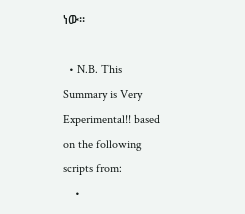ነው።

  • N.B. This Summary is Very Experimental!! based on the following scripts from:
    •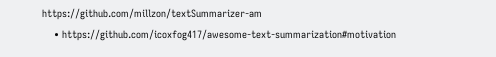https://github.com/millzon/textSummarizer-am
    • https://github.com/icoxfog417/awesome-text-summarization#motivation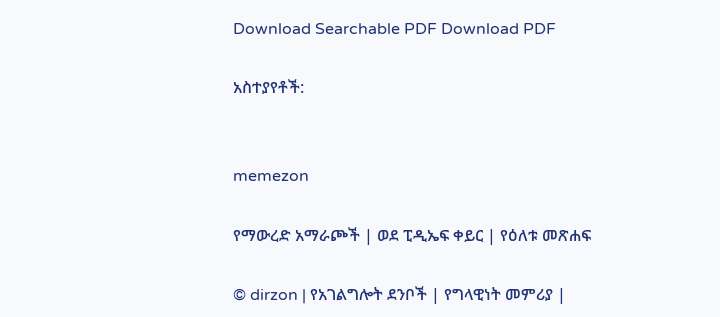Download Searchable PDF Download PDF

አስተያየቶች:


memezon

የማውረድ አማራጮች | ወደ ፒዲኤፍ ቀይር | የዕለቱ መጽሐፍ

© dirzon | የአገልግሎት ደንቦች | የግላዊነት መምሪያ |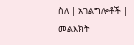ስለ | አገልግሎቶች | መልእክት